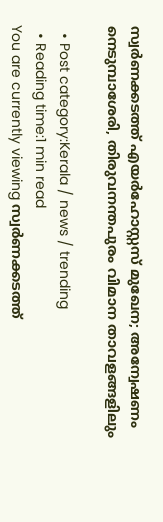സ്വർണക്കടത്ത് എയർഹോസ്റ്റസ് മുഖേന; അന്വേഷണം നെടുമ്പാശേരി, തിരുവനന്തപുരം വിമാന താവളങ്ങളിലും

  • Post category:Kerala / news / trending
  • Reading time:1 min read
You are currently viewing സ്വർണക്കടത്ത്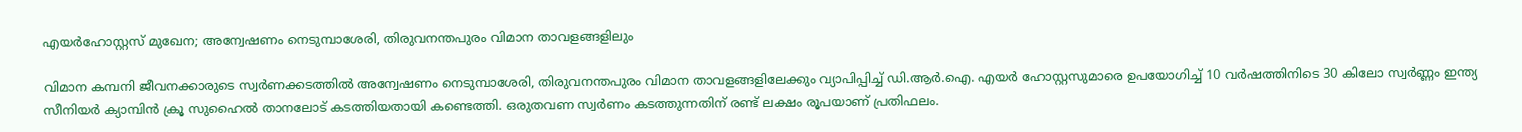എയർഹോസ്റ്റസ് മുഖേന; അന്വേഷണം നെടുമ്പാശേരി, തിരുവനന്തപുരം വിമാന താവളങ്ങളിലും

വിമാന കമ്പനി ജീവനക്കാരുടെ സ്വർണക്കടത്തിൽ അന്വേഷണം നെടുമ്പാശേരി, തിരുവനന്തപുരം വിമാന താവളങ്ങളിലേക്കും വ്യാപിപ്പിച്ച് ഡി.ആർ.ഐ. എയർ ഹോസ്റ്റസുമാരെ ഉപയോഗിച്ച് 10 വർഷത്തിനിടെ 30 കിലോ സ്വർണ്ണം ഇന്ത്യ സീനിയർ ക്യാമ്പിൻ ക്രൂ സുഹൈൽ താനലോട് കടത്തിയതായി കണ്ടെത്തി. ഒരുതവണ സ്വർണം കടത്തുന്നതിന് രണ്ട് ലക്ഷം രൂപയാണ് പ്രതിഫലം.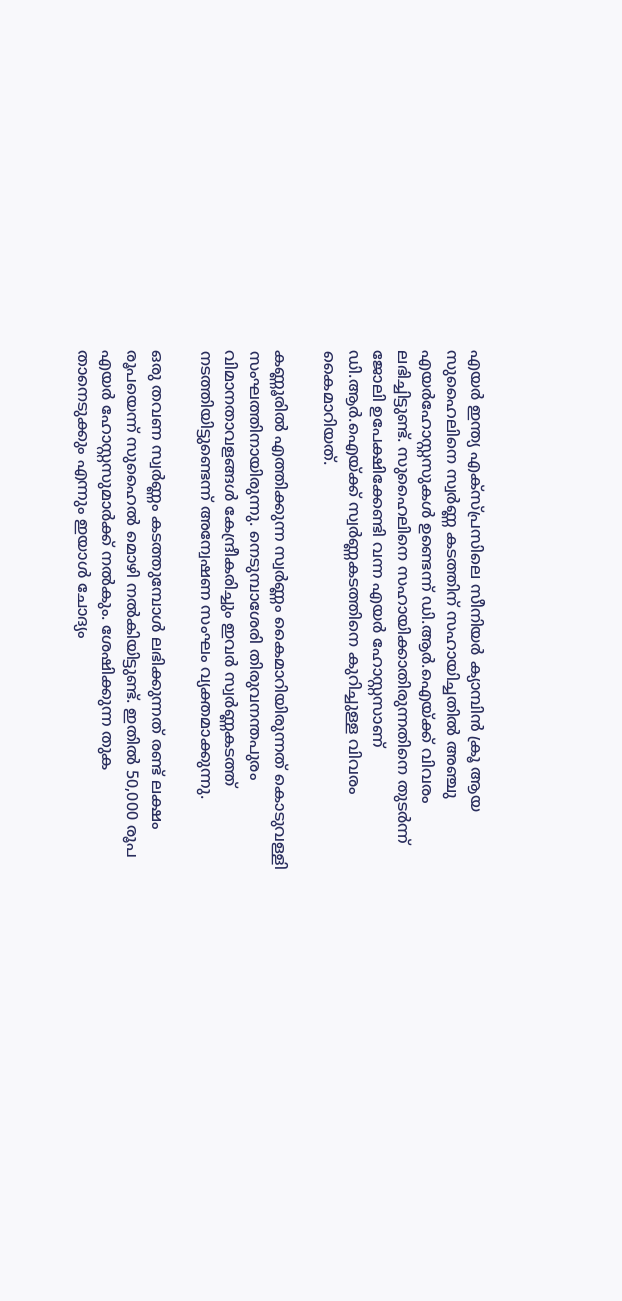എയർ ഇന്ത്യ എക്‌സ്പ്രസിലെ സീനിയർ ക്യാമ്പിൻ ക്രൂ ആയ സുഹൈലിനെ സ്വർണ്ണ കടത്തിന് സഹായിച്ചതിൽ അഞ്ചു എയർഹോസ്റ്റസുകൾ ഉണ്ടെന്ന് ഡി.ആർ.ഐയ്ക്ക് വിവരം ലഭിച്ചിട്ടുണ്ട്. സുഹൈലിനെ സഹായിക്കാതിരുന്നതിനെ തുടർന്ന് ജോലി ഉപേക്ഷിക്കേണ്ടി വന്ന എയർ ഹോസ്റ്റസാണ് ഡി.ആർ.ഐയ്ക്ക് സ്വർണ്ണകടത്തിനെ കുറിച്ചുള്ള വിവരം കൈമാറിയത്.

കണ്ണൂരിൽ എത്തിക്കുന്ന സ്വർണ്ണം കൈമാറിയിരുന്നത് കൊടുവള്ളി സംഘത്തിനായിരുന്നു. നെടുമ്പാശേരി തിരുവനന്തപുരം വിമാനതാവളങ്ങൾ കേന്ദ്രീകരിച്ചും ഇവർ സ്വർണ്ണകടത്ത് നടത്തിയിട്ടുണ്ടെന്ന് അന്വേഷണ സംഘം വ്യക്തമാക്കുന്നു.

ഒരു തവണ സ്വർണ്ണം കടത്തുമ്പോൾ ലഭിക്കുന്നത് രണ്ട് ലക്ഷം രൂപയെന്ന് സുഹൈൽ മൊഴി നൽകിയിട്ടുണ്ട്. ഇതിൽ 50,000 രൂപ എയർ ഹോസ്റ്റസുമാർക്ക് നൽകും. ശേഷിക്കുന്ന തുക താനെടുക്കും എന്നും ഇയാള്‍ ചോദ്യം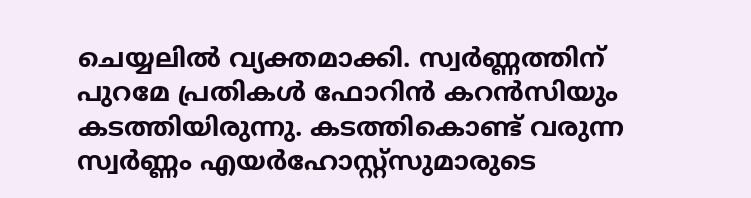ചെയ്യലില്‍ വ്യക്തമാക്കി. സ്വർണ്ണത്തിന് പുറമേ പ്രതികൾ ഫോറിൻ കറൻസിയും കടത്തിയിരുന്നു. കടത്തികൊണ്ട് വരുന്ന സ്വർണ്ണം എയർഹോസ്റ്റ്സുമാരുടെ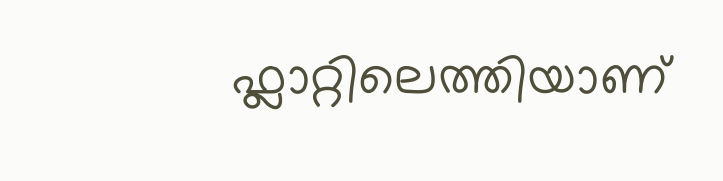ഫ്ലാറ്റിലെത്തിയാണ്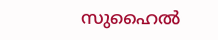സുഹൈല്‍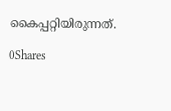കൈപ്പറ്റിയിരുന്നത്.

0Shares